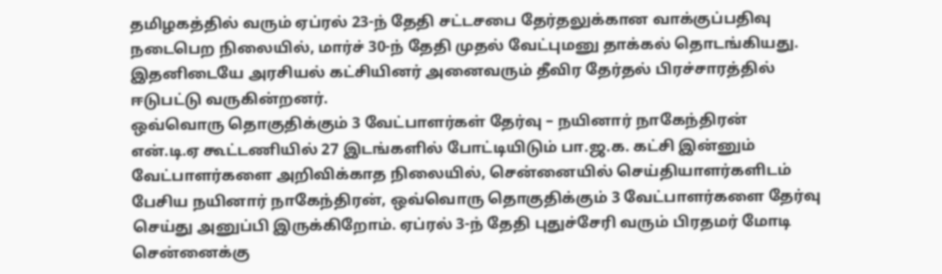தமிழகத்தில் வரும் ஏப்ரல் 23-ந் தேதி சட்டசபை தேர்தலுக்கான வாக்குப்பதிவு நடைபெற நிலையில், மார்ச் 30-ந் தேதி முதல் வேட்புமனு தாக்கல் தொடங்கியது. இதனிடையே அரசியல் கட்சியினர் அனைவரும் தீவிர தேர்தல் பிரச்சாரத்தில் ஈடுபட்டு வருகின்றனர்.
ஒவ்வொரு தொகுதிக்கும் 3 வேட்பாளர்கள் தேர்வு – நயினார் நாகேந்திரன்
என்.டி.ஏ கூட்டணியில் 27 இடங்களில் போட்டியிடும் பா.ஜ.க. கட்சி இன்னும் வேட்பாளர்களை அறிவிக்காத நிலையில், சென்னையில் செய்தியாளர்களிடம் பேசிய நயினார் நாகேந்திரன், ஒவ்வொரு தொகுதிக்கும் 3 வேட்பாளர்களை தேர்வு செய்து அனுப்பி இருக்கிறோம். ஏப்ரல் 3-ந் தேதி புதுச்சேரி வரும் பிரதமர் மோடி சென்னைக்கு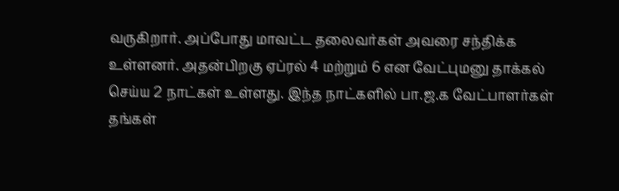வருகிறார். அப்போது மாவட்ட தலைவர்கள் அவரை சந்திக்க உள்ளனர். அதன்பிறகு ஏப்ரல் 4 மற்றும் 6 என வேட்புமனு தாக்கல் செய்ய 2 நாட்கள் உள்ளது. இந்த நாட்களில் பா.ஜ.க வேட்பாளர்கள் தங்கள்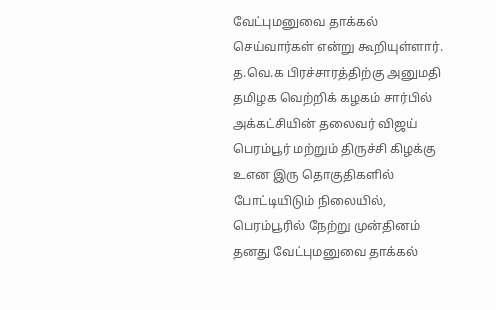வேட்புமனுவை தாக்கல் செய்வார்கள் என்று கூறியுள்ளார்.
த.வெ.க பிரச்சாரத்திற்கு அனுமதி
தமிழக வெற்றிக் கழகம் சார்பில் அக்கட்சியின் தலைவர் விஜய் பெரம்பூர் மற்றும் திருச்சி கிழக்கு உஎன இரு தொகுதிகளில் போட்டியிடும் நிலையில், பெரம்பூரில் நேற்று முன்தினம் தனது வேட்புமனுவை தாக்கல்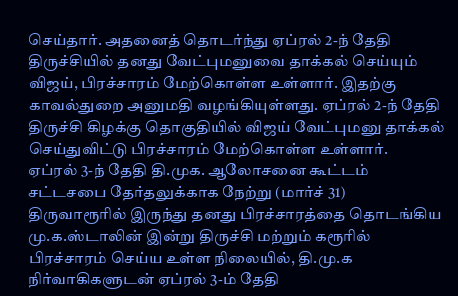செய்தார். அதனைத் தொடர்ந்து ஏப்ரல் 2-ந் தேதி திருச்சியில் தனது வேட்புமனுவை தாக்கல் செய்யும் விஜய், பிரச்சாரம் மேற்கொள்ள உள்ளார். இதற்கு காவல்துறை அனுமதி வழங்கியுள்ளது. ஏப்ரல் 2-ந் தேதி திருச்சி கிழக்கு தொகுதியில் விஜய் வேட்புமனு தாக்கல் செய்துவிட்டு பிரச்சாரம் மேற்கொள்ள உள்ளார்.
ஏப்ரல் 3-ந் தேதி தி.முக. ஆலோசனை கூட்டம்
சட்டசபை தேர்தலுக்காக நேற்று (மார்ச் 31) திருவாரூரில் இருந்து தனது பிரச்சாரத்தை தொடங்கிய மு.க.ஸ்டாலின் இன்று திருச்சி மற்றும் கரூரில் பிரச்சாரம் செய்ய உள்ள நிலையில், தி.மு.க நிர்வாகிகளுடன் ஏப்ரல் 3-ம் தேதி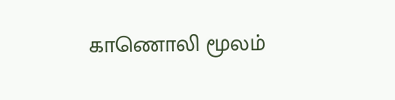காணொலி மூலம்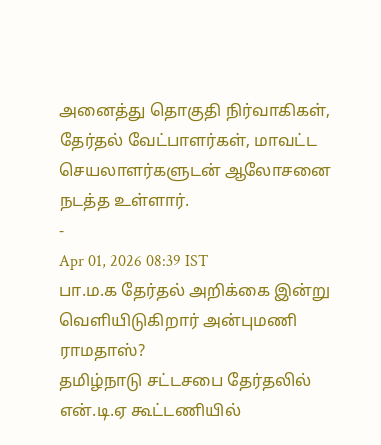அனைத்து தொகுதி நிர்வாகிகள், தேர்தல் வேட்பாளர்கள், மாவட்ட செயலாளர்களுடன் ஆலோசனை நடத்த உள்ளார்.
-
Apr 01, 2026 08:39 IST
பா.ம.க தேர்தல் அறிக்கை இன்று வெளியிடுகிறார் அன்புமணி ராமதாஸ்?
தமிழ்நாடு சட்டசபை தேர்தலில் என்.டி.ஏ கூட்டணியில்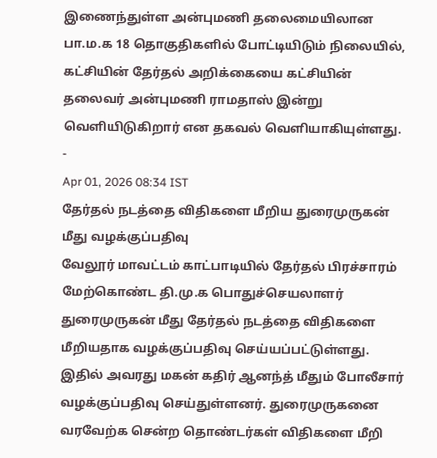இணைந்துள்ள அன்புமணி தலைமையிலான பா.ம.க 18 தொகுதிகளில் போட்டியிடும் நிலையில், கட்சியின் தேர்தல் அறிக்கையை கட்சியின் தலைவர் அன்புமணி ராமதாஸ் இன்று வெளியிடுகிறார் என தகவல் வெளியாகியுள்ளது.
-
Apr 01, 2026 08:34 IST
தேர்தல் நடத்தை விதிகளை மீறிய துரைமுருகன் மீது வழக்குப்பதிவு
வேலூர் மாவட்டம் காட்பாடியில் தேர்தல் பிரச்சாரம் மேற்கொண்ட தி.மு.க பொதுச்செயலாளர் துரைமுருகன் மீது தேர்தல் நடத்தை விதிகளை மீறியதாக வழக்குப்பதிவு செய்யப்பட்டுள்ளது. இதில் அவரது மகன் கதிர் ஆனந்த் மீதும் போலீசார் வழக்குப்பதிவு செய்துள்ளனர். துரைமுருகனை வரவேற்க சென்ற தொண்டர்கள் விதிகளை மீறி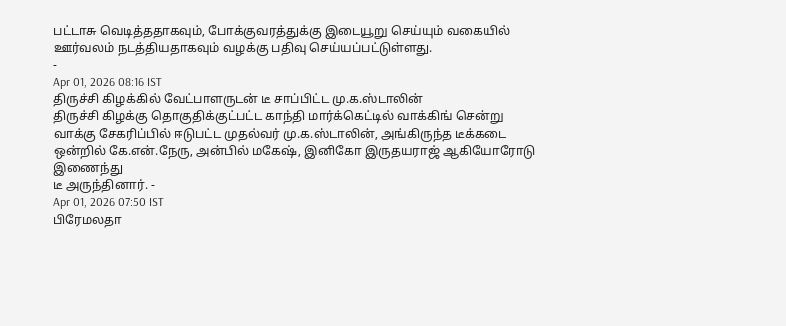பட்டாசு வெடித்ததாகவும், போக்குவரத்துக்கு இடையூறு செய்யும் வகையில் ஊர்வலம் நடத்தியதாகவும் வழக்கு பதிவு செய்யப்பட்டுள்ளது.
-
Apr 01, 2026 08:16 IST
திருச்சி கிழக்கில் வேட்பாளருடன் டீ சாப்பிட்ட மு.க.ஸ்டாலின்
திருச்சி கிழக்கு தொகுதிக்குட்பட்ட காந்தி மார்க்கெட்டில் வாக்கிங் சென்று வாக்கு சேகரிப்பில் ஈடுபட்ட முதல்வர் மு.க.ஸ்டாலின், அங்கிருந்த டீக்கடை ஒன்றில் கே.என்.நேரு, அன்பில் மகேஷ், இனிகோ இருதயராஜ் ஆகியோரோடு இணைந்து
டீ அருந்தினார். -
Apr 01, 2026 07:50 IST
பிரேமலதா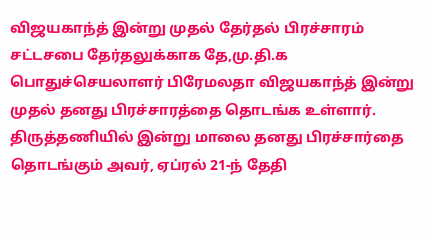விஜயகாந்த் இன்று முதல் தேர்தல் பிரச்சாரம்
சட்டசபை தேர்தலுக்காக தே,மு.தி.க பொதுச்செயலாளர் பிரேமலதா விஜயகாந்த் இன்று முதல் தனது பிரச்சாரத்தை தொடங்க உள்ளார். திருத்தணியில் இன்று மாலை தனது பிரச்சார்தை தொடங்கும் அவர், ஏப்ரல் 21-ந் தேதி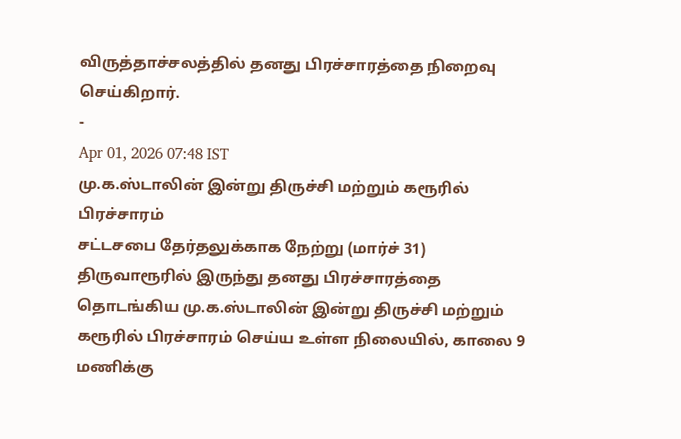விருத்தாச்சலத்தில் தனது பிரச்சாரத்தை நிறைவு செய்கிறார்.
-
Apr 01, 2026 07:48 IST
மு.க.ஸ்டாலின் இன்று திருச்சி மற்றும் கரூரில் பிரச்சாரம்
சட்டசபை தேர்தலுக்காக நேற்று (மார்ச் 31) திருவாரூரில் இருந்து தனது பிரச்சாரத்தை தொடங்கிய மு.க.ஸ்டாலின் இன்று திருச்சி மற்றும் கரூரில் பிரச்சாரம் செய்ய உள்ள நிலையில், காலை 9 மணிக்கு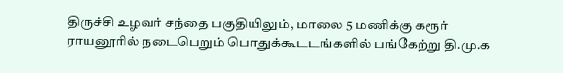திருச்சி உழவர் சந்தை பகுதியிலும், மாலை 5 மணிக்கு கரூர் ராயனூரில் நடைபெறும் பொதுக்கூடடங்களில் பங்கேற்று தி.மு.க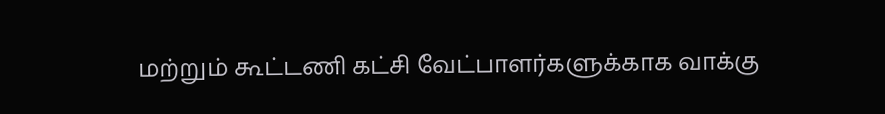மற்றும் கூட்டணி கட்சி வேட்பாளர்களுக்காக வாக்கு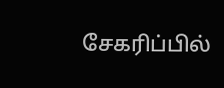சேகரிப்பில்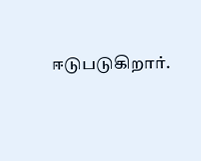ஈடுபடுகிறார்.